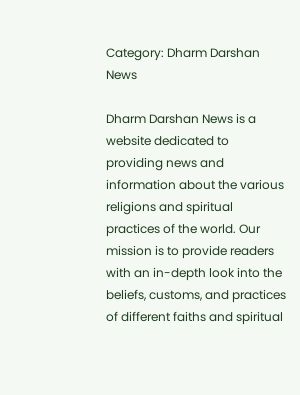Category: Dharm Darshan News

Dharm Darshan News is a website dedicated to providing news and information about the various religions and spiritual practices of the world. Our mission is to provide readers with an in-depth look into the beliefs, customs, and practices of different faiths and spiritual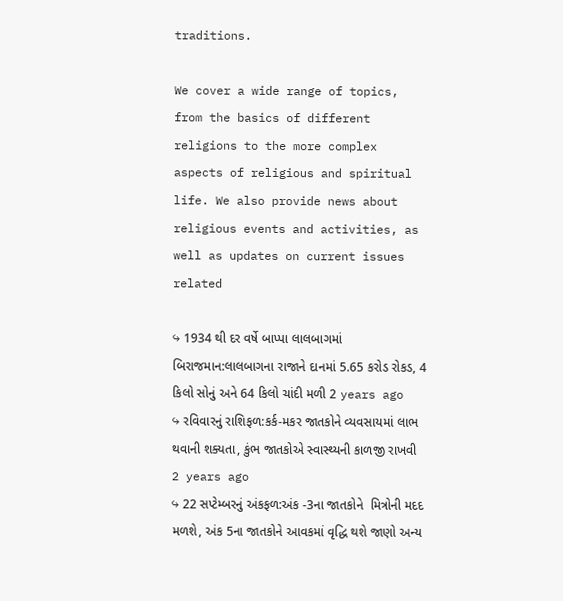traditions.

We cover a wide range of topics, from the basics of different religions to the more complex aspects of religious and spiritual life. We also provide news about religious events and activities, as well as updates on current issues related

↪ 1934 થી દર વર્ષે બાપ્પા લાલબાગમાં બિરાજમાન:લાલબાગના રાજાને દાનમાં 5.65 કરોડ રોકડ, 4 કિલો સોનું અને 64 કિલો ચાંદી મળી 2 years ago
↪ રવિવારનું રાશિફળ:કર્ક-મકર જાતકોને વ્યવસાયમાં લાભ થવાની શક્યતા, કુંભ જાતકોએ સ્વાસ્થ્યની કાળજી રાખવી 2 years ago
↪ 22 સપ્ટેમ્બરનું અંકફળ:અંક -3ના જાતકોને  મિત્રોની મદદ મળશે, અંક 5ના જાતકોને આવકમાં વૃદ્ધિ થશે જાણો અન્ય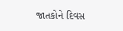જાતકોને દિવસ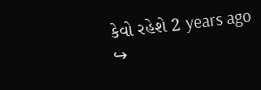કેવો રહેશે 2 years ago
↪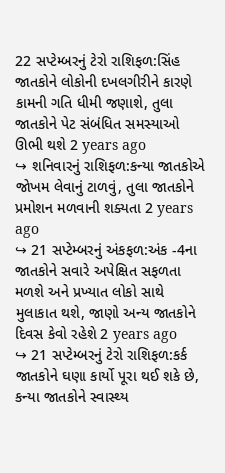22 સપ્ટેમ્બરનું ટેરો રાશિફળ:સિંહ જાતકોને લોકોની દખલગીરીને કારણે કામની ગતિ ધીમી જણાશે, તુલા જાતકોને પેટ સંબંધિત સમસ્યાઓ ઊભી થશે 2 years ago
↪ શનિવારનું રાશિફળ:કન્યા જાતકોએ જોખમ લેવાનું ટાળવું, તુલા જાતકોને પ્રમોશન મળવાની શક્યતા 2 years ago
↪ 21 સપ્ટેમ્બરનું અંકફળ:અંક -4ના જાતકોને સવારે અપેક્ષિત સફળતા મળશે અને પ્રખ્યાત લોકો સાથે મુલાકાત થશે, જાણો અન્ય જાતકોને દિવસ કેવો રહેશે 2 years ago
↪ 21 સપ્ટેમ્બરનું ટેરો રાશિફળ:કર્ક જાતકોને ઘણા કાર્યો પૂરા થઈ શકે છે, કન્યા જાતકોને સ્વાસ્થ્ય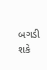બગડી શકે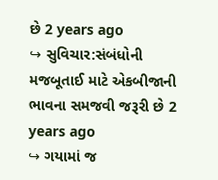છે 2 years ago
↪ સુવિચાર:સંબંધોની મજબૂતાઈ માટે એકબીજાની ભાવના સમજવી જરૂરી છે 2 years ago
↪ ગયામાં જ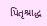પિતૃશ્રાદ્ધ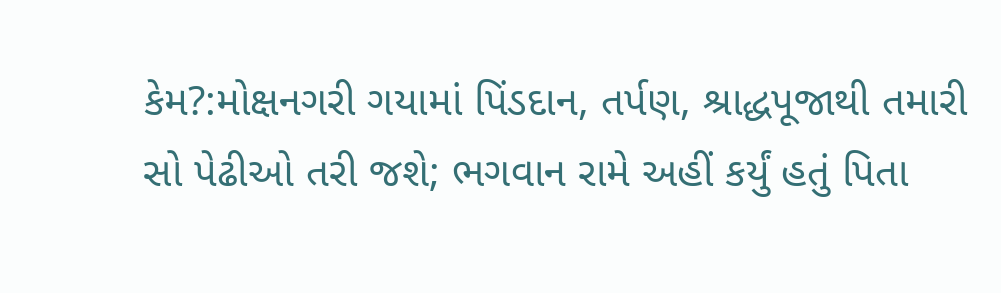કેમ?:મોક્ષનગરી ગયામાં પિંડદાન, તર્પણ, શ્રાદ્ધપૂજાથી તમારી સો પેઢીઓ તરી જશે; ભગવાન રામે અહીં કર્યું હતું પિતા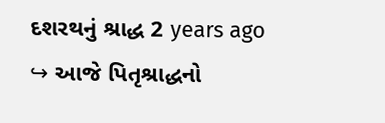દશરથનું શ્રાદ્ધ 2 years ago
↪ આજે પિતૃશ્રાદ્ધનો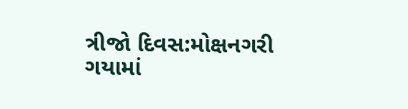ત્રીજો દિવસ:મોક્ષનગરી ગયામાં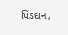પિંડદાન,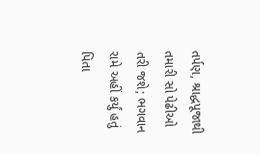તર્પણ, શ્રાદ્ધપૂજાથી તમારી સો પેઢીઓ તરી જશે; ભગવાન રામે અહીં કર્યું હતું પિતા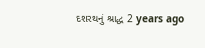દશરથનું શ્રાદ્ધ 2 years ago